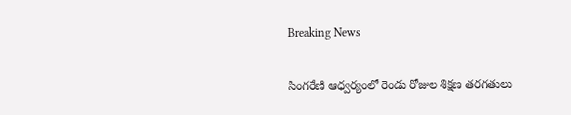Breaking News

సింగరేణి ఆధ్వర్యంలో రెండు రోజుల శిక్షణ తరగతులు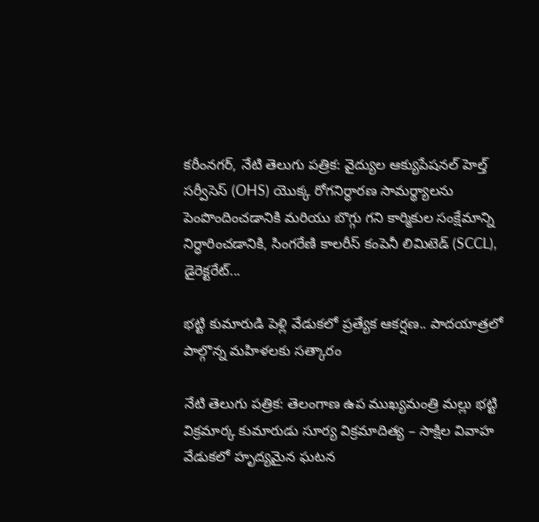కరీంనగర్, నేటి తెలుగు పత్రిక: వైద్యుల ఆక్యుపేషనల్ హెల్త్ సర్వీసెస్ (OHS) యొక్క రోగనిర్ధారణ సామర్థ్యాలను పెంపొందించడానికి మరియు బొగ్గు గని కార్మికుల సంక్షేమాన్ని నిర్ధారించడానికి, సింగరేణి కాలరీస్ కంపెనీ లిమిటెడ్ (SCCL), డైరెక్టరేట్...

భట్టి కుమారుడి పెళ్లి వేడుకలో ప్రత్యేక ఆకర్షణ.. పాదయాత్రలో పాల్గొన్న మహిళలకు సత్కారం

నేటి తెలుగు పత్రిక: తెలంగాణ ఉప ముఖ్యమంత్రి మల్లు భట్టి విక్రమార్క కుమారుడు సూర్య విక్రమాదిత్య – సాక్షిల వివాహ వేడుకలో హృద్యమైన ఘటన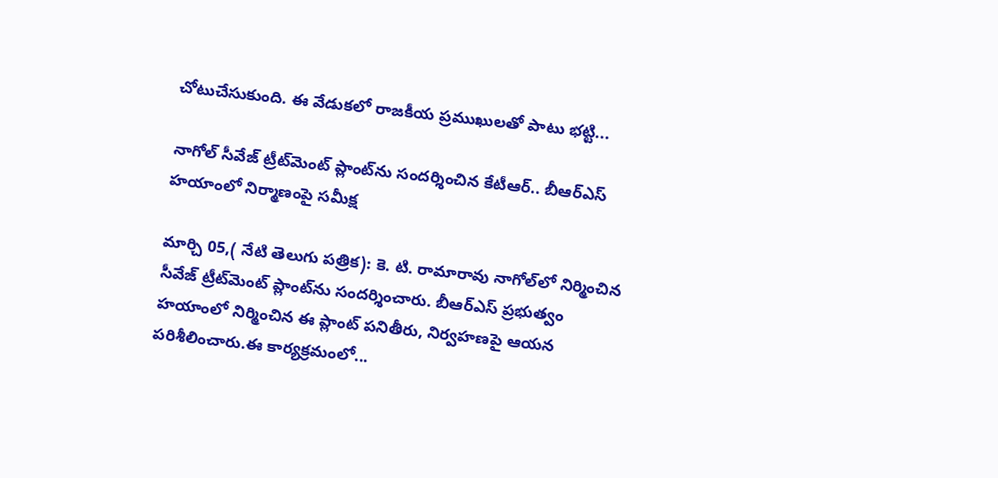చోటుచేసుకుంది. ఈ వేడుకలో రాజకీయ ప్రముఖులతో పాటు భట్టి...

నాగోల్ సీవేజ్ ట్రీట్‌మెంట్ ప్లాంట్‌ను సందర్శించిన కేటీఆర్.. బీఆర్ఎస్ హయాంలో నిర్మాణంపై సమీక్ష

మార్చి 05,( నేటి తెలుగు పత్రిక): కె. టి. రామారావు నాగోల్‌లో నిర్మించిన సీవేజ్ ట్రీట్‌మెంట్ ప్లాంట్‌ను సందర్శించారు. బీఆర్ఎస్ ప్రభుత్వం హయాంలో నిర్మించిన ఈ ప్లాంట్ పనితీరు, నిర్వహణపై ఆయన పరిశీలించారు.ఈ కార్యక్రమంలో...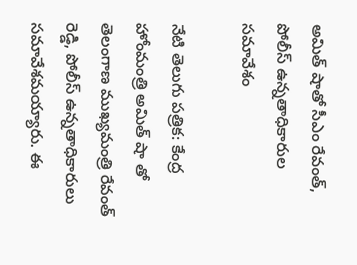అమిత్ షాతో సీఎం రేవంత్, పోలీస్ ఉన్నతాధికారుల సమావేశం

నేటి తెలుగు పత్రిక: కేంద్ర హోంమంత్రి అమిత్ షా తో తెలంగాణ ముఖ్యమంత్రి రేవంత్ రెడ్డి, పోలీస్ ఉన్నతాధికారులు సమావేశమయ్యారు. ఈ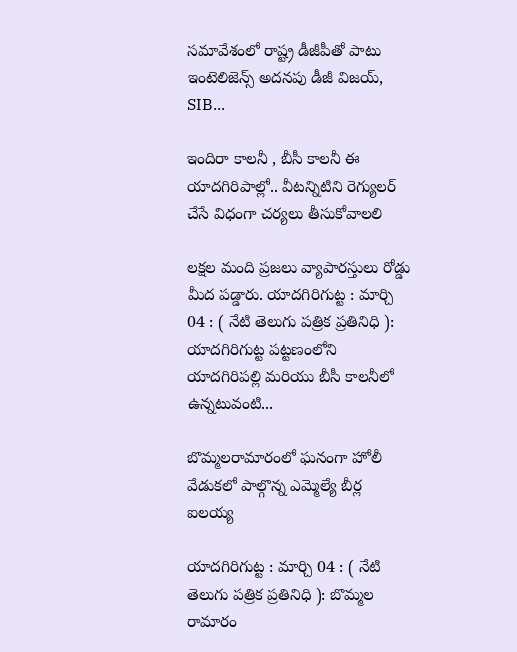సమావేశంలో రాష్ట్ర డీజీపీతో పాటు ఇంటెలిజెన్స్ అదనపు డీజీ విజయ్, SIB...

ఇందిరా కాలనీ , బీసీ కాలనీ ఈ యాదగిరిపాల్లో.. వీటన్నిటిని రెగ్యులర్ చేసే విధంగా చర్యలు తీసుకోవాలలి

లక్షల మంది ప్రజలు వ్యాపారస్తులు రోడ్డు మీద పడ్డారు. యాదగిరిగుట్ట : మార్చి 04 : ( నేటి తెలుగు పత్రిక ప్రతినిధి ): యాదగిరిగుట్ట పట్టణంలోని యాదగిరిపల్లి మరియు బీసీ కాలనీలో ఉన్నటువంటి...

బొమ్మలరామారంలో ఘనంగా హోలీ వేడుకలో పాల్గొన్న ఎమ్మెల్యే బీర్ల ఐలయ్య

యాదగిరిగుట్ట : మార్చి 04 : ( నేటి తెలుగు పత్రిక ప్రతినిధి ): బొమ్మల రామారం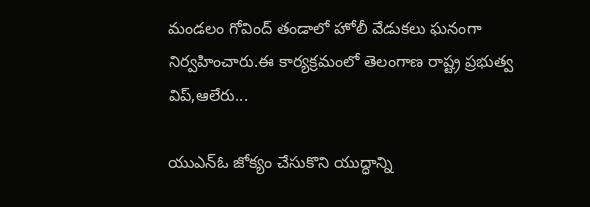మండలం గోవింద్ తండాలో హోలీ వేడుకలు ఘనంగా నిర్వహించారు.ఈ కార్యక్రమంలో తెలంగాణ రాష్ట్ర ప్రభుత్వ విప్,ఆలేరు...

యుఎన్ఓ జోక్యం చేసుకొని యుద్ధాన్ని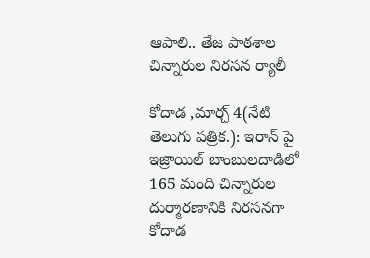ఆపాలి.. తేజ పాఠశాల చిన్నారుల నిరసన ర్యాలీ

కోదాడ ,మార్చ్ 4(నేటి తెలుగు పత్రిక.): ఇరాన్ పై ఇజ్రాయిల్ బాంబులదాడిలో 165 మంది చిన్నారుల దుర్మారణానికి నిరసనగా కోదాడ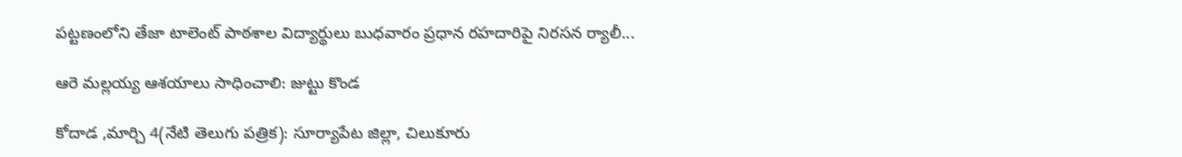పట్టణంలోని తేజా టాలెంట్ పాఠశాల విద్యార్థులు బుధవారం ప్రధాన రహదారిపై నిరసన ర్యాలీ...

ఆరె మల్లయ్య ఆశయాలు సాధించాలి: జుట్టు కొండ

కోదాడ ,మార్చి 4(నేటి తెలుగు పత్రిక): సూర్యాపేట జిల్లా, చిలుకూరు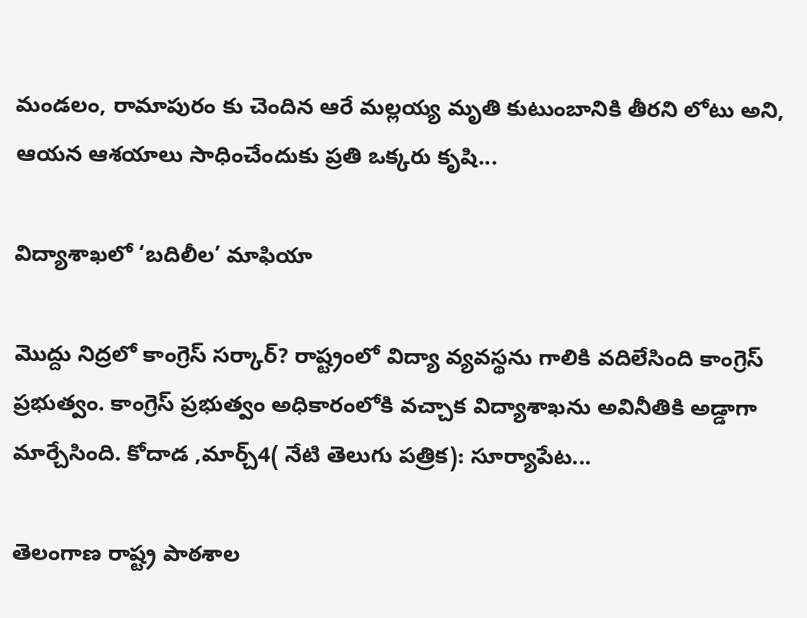మండలం, రామాపురం కు చెందిన ఆరే మల్లయ్య మృతి కుటుంబానికి తీరని లోటు అని, ఆయన ఆశయాలు సాధించేందుకు ప్రతి ఒక్కరు కృషి...

విద్యాశాఖలో ‘బదిలీల’ మాఫియా

మొద్దు నిద్రలో కాంగ్రెస్ సర్కార్? రాష్ట్రంలో విద్యా వ్యవస్థను గాలికి వదిలేసింది కాంగ్రెస్ ప్రభుత్వం. కాంగ్రెస్ ప్రభుత్వం అధికారంలోకి వచ్చాక విద్యాశాఖను అవినీతికి అడ్డాగా మార్చేసింది. కోదాడ ,మార్చ్4( నేటి తెలుగు పత్రిక): సూర్యాపేట...

తెలంగాణ రాష్ట్ర పాఠశాల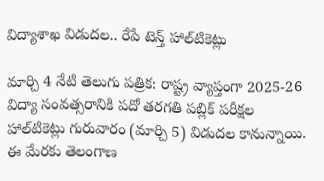విద్యాశాఖ విడుదల.. రేపే టెన్త్ హాల్‌టికెట్లు

మార్చి 4 నేటి తెలుగు పత్రిక: రాష్ట్ర వ్యాప్తంగా 2025-26 విద్యా సంవత్సరానికి పదో తరగతి పబ్లిక్ పరీక్షల హాల్‌టికెట్లు గురువారం (మార్చి 5) విడుదల కానున్నాయి. ఈ మేరకు తెలంగాణ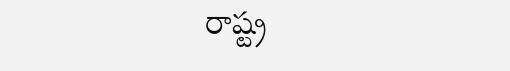రాష్ట్ర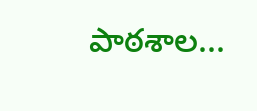పాఠశాల...